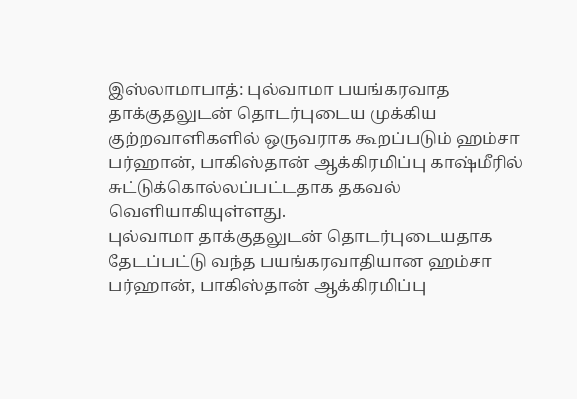இஸ்லாமாபாத்: புல்வாமா பயங்கரவாத தாக்குதலுடன் தொடர்புடைய முக்கிய குற்றவாளிகளில் ஒருவராக கூறப்படும் ஹம்சா பர்ஹான், பாகிஸ்தான் ஆக்கிரமிப்பு காஷ்மீரில் சுட்டுக்கொல்லப்பட்டதாக தகவல் வெளியாகியுள்ளது.
புல்வாமா தாக்குதலுடன் தொடர்புடையதாக தேடப்பட்டு வந்த பயங்கரவாதியான ஹம்சா பர்ஹான், பாகிஸ்தான் ஆக்கிரமிப்பு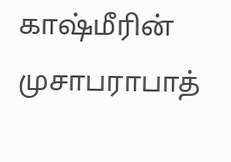காஷ்மீரின் முசாபராபாத்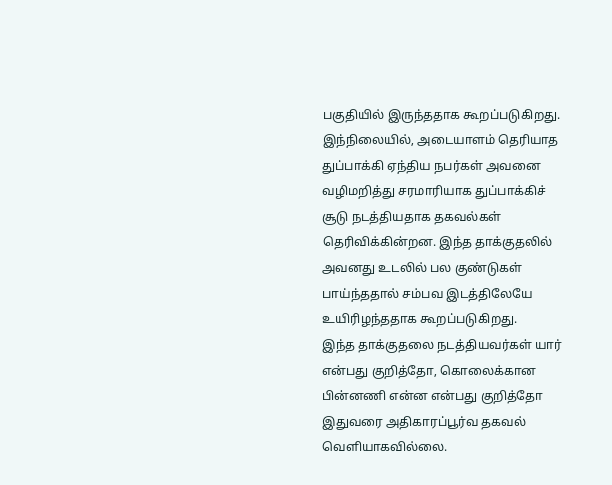பகுதியில் இருந்ததாக கூறப்படுகிறது.
இந்நிலையில், அடையாளம் தெரியாத துப்பாக்கி ஏந்திய நபர்கள் அவனை வழிமறித்து சரமாரியாக துப்பாக்கிச் சூடு நடத்தியதாக தகவல்கள் தெரிவிக்கின்றன. இந்த தாக்குதலில் அவனது உடலில் பல குண்டுகள் பாய்ந்ததால் சம்பவ இடத்திலேயே உயிரிழந்ததாக கூறப்படுகிறது.
இந்த தாக்குதலை நடத்தியவர்கள் யார் என்பது குறித்தோ, கொலைக்கான பின்னணி என்ன என்பது குறித்தோ இதுவரை அதிகாரப்பூர்வ தகவல் வெளியாகவில்லை.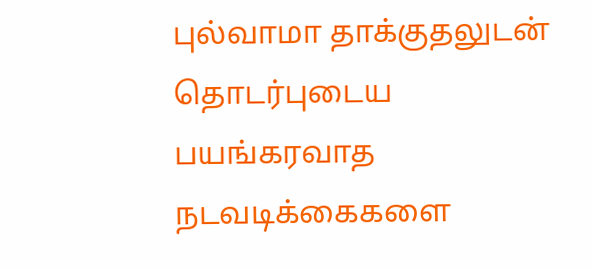புல்வாமா தாக்குதலுடன் தொடர்புடைய பயங்கரவாத நடவடிக்கைகளை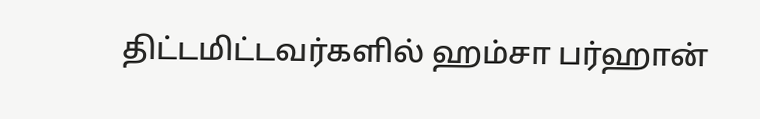திட்டமிட்டவர்களில் ஹம்சா பர்ஹான்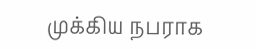முக்கிய நபராக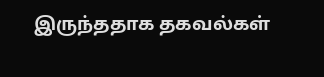இருந்ததாக தகவல்கள்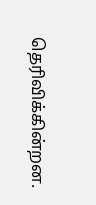தெரிவிக்கின்றன.